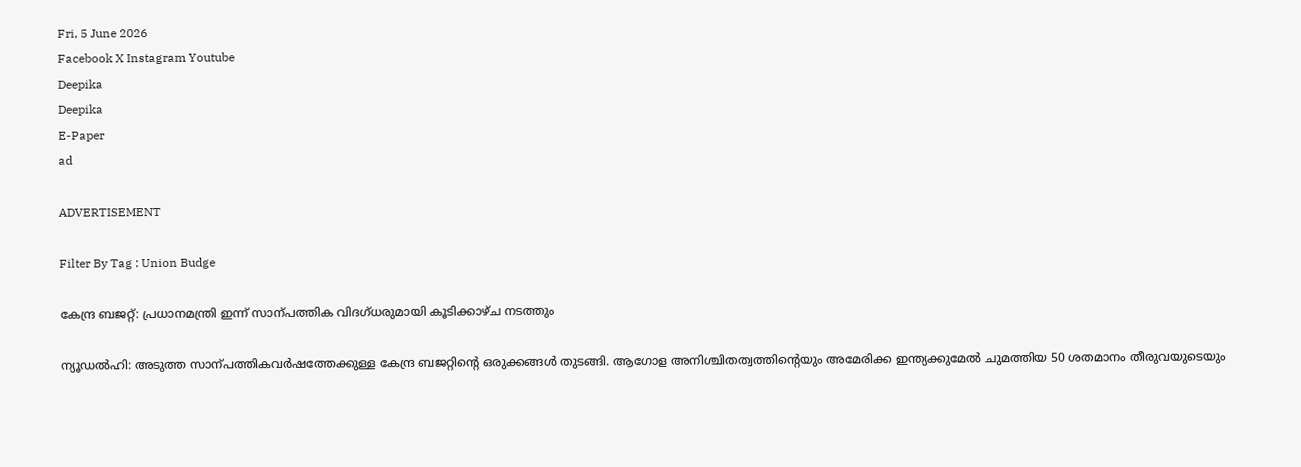Fri, 5 June 2026
Facebook X Instagram Youtube
Deepika
Deepika
E-Paper
ad

ADVERTISEMENT

Filter By Tag : Union Budge

കേന്ദ്ര ബജറ്റ്: പ്രധാനമന്ത്രി ഇന്ന് സാന്പത്തിക വിദഗ്ധരുമായി കൂടിക്കാഴ്ച നടത്തും

ന്യൂഡൽഹി: അടുത്ത സാന്പത്തികവർഷത്തേക്കുള്ള കേന്ദ്ര ബജറ്റിന്‍റെ ഒരുക്കങ്ങൾ തുടങ്ങി. ആഗോള അനിശ്ചിതത്വത്തിന്‍റെയും അമേരിക്ക ഇന്ത്യക്കുമേൽ ചുമത്തിയ 50 ശതമാനം തീരുവയുടെയും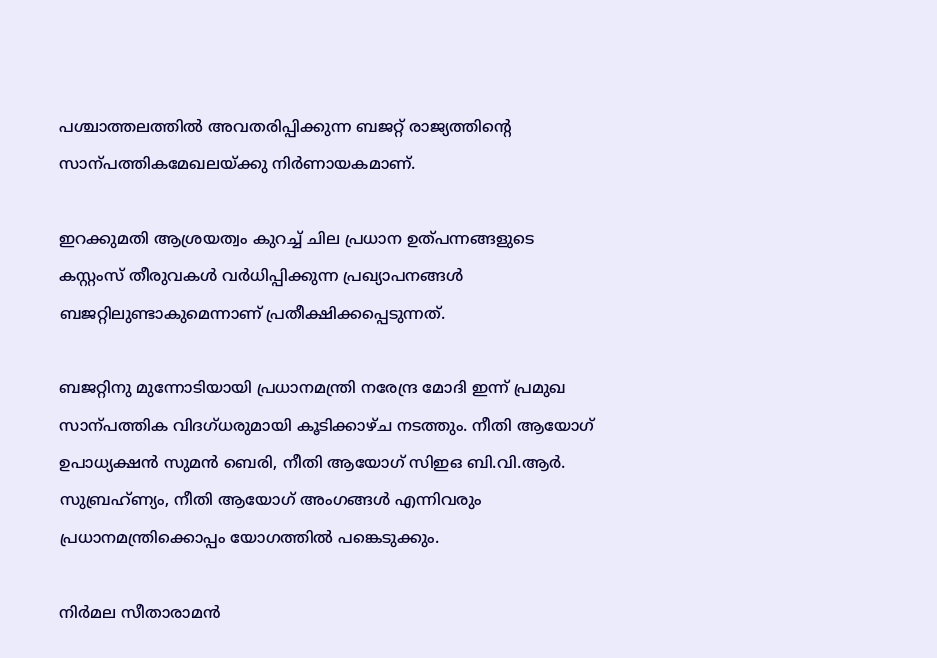പശ്ചാത്തലത്തിൽ അവതരിപ്പിക്കുന്ന ബജറ്റ് രാജ്യത്തിന്‍റെ സാന്പത്തികമേഖലയ്ക്കു നിർണായകമാണ്.

ഇറക്കുമതി ആശ്രയത്വം കുറച്ച് ചില പ്രധാന ഉത്പന്നങ്ങളുടെ കസ്റ്റംസ് തീരുവകൾ വർധിപ്പിക്കുന്ന പ്രഖ്യാപനങ്ങൾ ബജറ്റിലുണ്ടാകുമെന്നാണ് പ്രതീക്ഷിക്കപ്പെടുന്നത്.

ബജറ്റിനു മുന്നോടിയായി പ്രധാനമന്ത്രി നരേന്ദ്ര മോദി ഇന്ന് പ്രമുഖ സാന്പത്തിക വിദഗ്ധരുമായി കൂടിക്കാഴ്ച നടത്തും. നീതി ആയോഗ് ഉപാധ്യക്ഷൻ സുമൻ ബെരി, നീതി ആയോഗ് സിഇഒ ബി.വി.ആർ. സുബ്രഹ്ണ്യം, നീതി ആയോഗ് അംഗങ്ങൾ എന്നിവരും പ്രധാനമന്ത്രിക്കൊപ്പം യോഗത്തിൽ പങ്കെടുക്കും.

നിർമല സീതാരാമൻ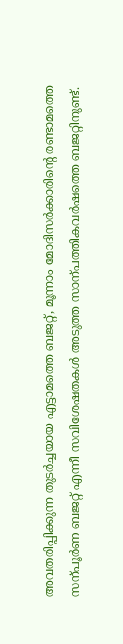അവതരിപ്പിക്കുന്ന തുടർച്ചയായ എട്ടാമത്തെ ബജറ്റ്, മൂന്നാം മോദിസർക്കാരിന്‍റെ രണ്ടാമത്തെ സന്പൂർണ ബജറ്റ് എന്നീ സവിശേഷതകൾ അടുത്ത സാന്പത്തികവർഷത്തെ ബജറ്റിനുണ്ട്.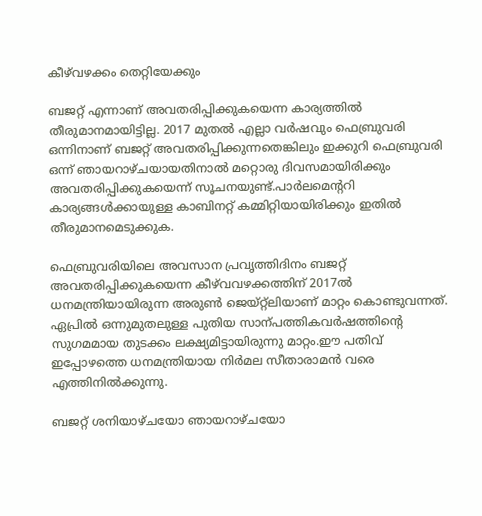കീഴ്‌വഴക്കം തെറ്റിയേക്കും

ബജറ്റ് എന്നാണ് അവതരിപ്പിക്കുകയെന്ന കാര്യത്തിൽ തീരുമാനമായിട്ടില്ല. 2017 മുതൽ എല്ലാ വർഷവും ഫെബ്രുവരി ഒന്നിനാണ് ബജറ്റ് അവതരിപ്പിക്കുന്നതെങ്കിലും ഇക്കുറി ഫെബ്രുവരി ഒന്ന് ഞായറാഴ്ചയായതിനാൽ മറ്റൊരു ദിവസമായിരിക്കും അവതരിപ്പിക്കുകയെന്ന് സൂചനയുണ്ട്.പാർലമെന്‍ററി കാര്യങ്ങൾക്കായുള്ള കാബിനറ്റ് കമ്മിറ്റിയായിരിക്കും ഇതിൽ തീരുമാനമെടുക്കുക.

ഫെബ്രുവരിയിലെ അവസാന പ്രവൃത്തിദിനം ബജറ്റ് അവതരിപ്പിക്കുകയെന്ന കീഴ്‌വവഴക്കത്തിന് 2017ൽ ധനമന്ത്രിയായിരുന്ന അരുണ്‍ ജെയ്‌റ്റ്‌ലിയാണ് മാറ്റം കൊണ്ടുവന്നത്. ഏപ്രിൽ ഒന്നുമുതലുള്ള പുതിയ സാന്പത്തികവർഷത്തിന്‍റെ സുഗമമായ തുടക്കം ലക്ഷ്യമിട്ടായിരുന്നു മാറ്റം.ഈ പതിവ് ഇപ്പോഴത്തെ ധനമന്ത്രിയായ നിർമല സീതാരാമൻ വരെ എത്തിനിൽക്കുന്നു.

ബജറ്റ് ശനിയാഴ്ചയോ ഞായറാഴ്ചയോ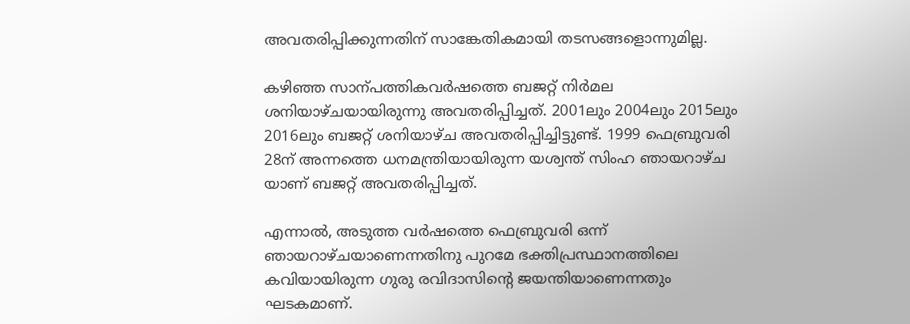അവതരിപ്പിക്കുന്നതിന് സാങ്കേതികമായി തടസങ്ങളൊന്നുമില്ല.

കഴിഞ്ഞ സാന്പത്തികവർഷത്തെ ബജറ്റ് നിർമല ശനിയാഴ്ചയായിരുന്നു അവതരിപ്പിച്ചത്. 2001ലും 2004ലും 2015ലും 2016ലും ബജറ്റ് ശനിയാഴ്ച അവതരിപ്പിച്ചിട്ടുണ്ട്. 1999 ഫെബ്രുവരി 28ന് അന്നത്തെ ധനമന്ത്രിയായിരുന്ന യശ്വന്ത് സിംഹ ഞായറാഴ്ച യാണ് ബജറ്റ് അവതരിപ്പിച്ചത്.

എന്നാൽ, അടുത്ത വർഷത്തെ ഫെബ്രുവരി ഒന്ന് ഞായറാഴ്ചയാണെന്നതിനു പുറമേ ഭക്തിപ്രസ്ഥാനത്തിലെ കവിയായിരുന്ന ഗുരു രവിദാസിന്‍റെ ജയന്തിയാണെന്നതും ഘടകമാണ്.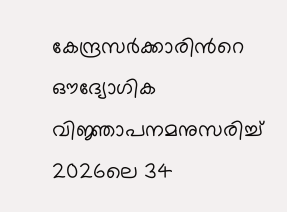കേന്ദ്രസർക്കാരിന്‍റെ ഔദ്യോഗിക വിജ്ഞാപനമനുസരിച്ച് 2026ലെ 34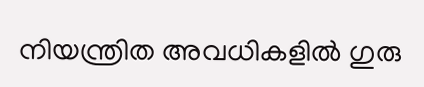നിയന്ത്രിത അവധികളിൽ ഗുരു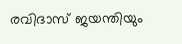രവിദാസ് ജയന്തിയും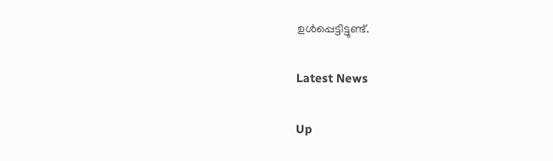ഉൾപ്പെട്ടിട്ടുണ്ട്.

Latest News

Up